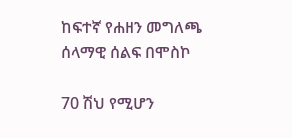ከፍተኛ የሐዘን መግለጫ ሰላማዊ ሰልፍ በሞስኮ

70 ሽህ የሚሆን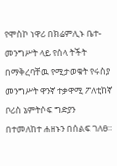የሞስኮ ነዋሪ በክሬምሊኑ ቤተ-መንግሥት ላይ የሰላ ትችት በማቅረባቸዉ የሚታወቁት የሩስያ መንግሥት ዋንኛ ተቃዋሚ ፖለቲከኛ ቦሪስ ኔምትሶፍ ግድያን በተመለከተ ሐዘኑን በሰልፍ ገለፀ።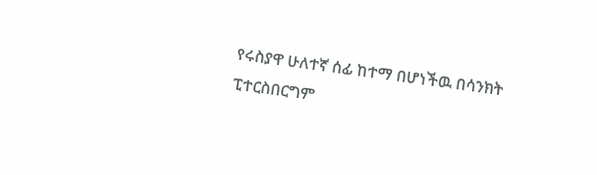የሩስያዋ ሁለተኛ ሰፊ ከተማ በሆነችዉ በሳንክት ፒተርስበርግም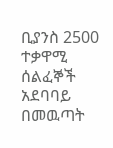ቢያንስ 2500 ተቃዋሚ ሰልፈኞች አደባባይ በመዉጣት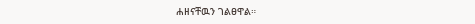ሐዘናቸዉን ገልፀዋል።